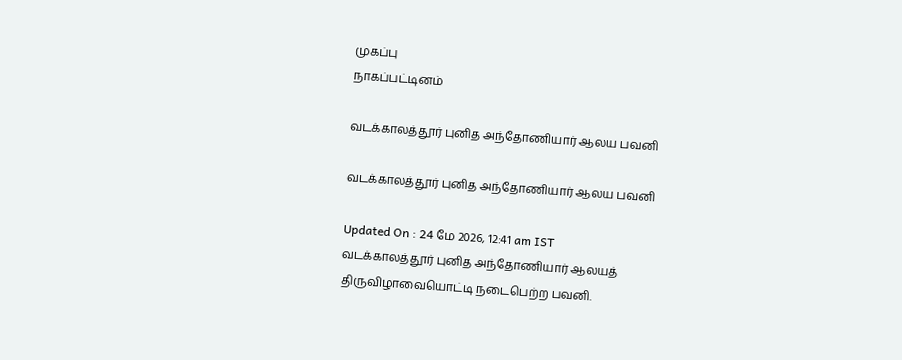முகப்பு
நாகப்பட்டினம்

வடக்காலத்தூர் புனித அந்தோணியார் ஆலய பவனி

வடக்காலத்தூர் புனித அந்தோணியார் ஆலய பவனி

Updated On : 24 மே 2026, 12:41 am IST
வடக்காலத்தூர் புனித அந்தோணியார் ஆலயத் திருவிழாவையொட்டி நடைபெற்ற பவனி.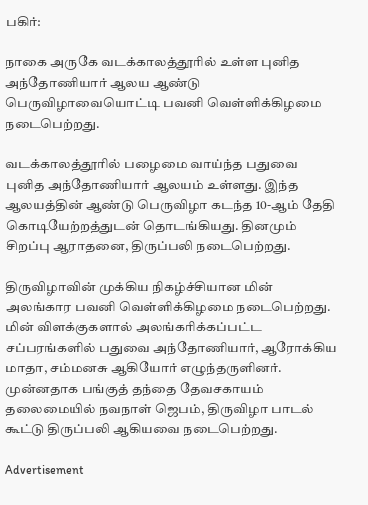பகிர்:

நாகை அருகே வடக்காலத்தூரில் உள்ள புனித அந்தோணியார் ஆலய ஆண்டு பெருவிழாவையொட்டி பவனி வெள்ளிக்கிழமை நடைபெற்றது.

வடக்காலத்தூரில் பழைமை வாய்ந்த பதுவை புனித அந்தோணியார் ஆலயம் உள்ளது. இந்த ஆலயத்தின் ஆண்டு பெருவிழா கடந்த 10-ஆம் தேதி கொடியேற்றத்துடன் தொடங்கியது. தினமும் சிறப்பு ஆராதனை, திருப்பலி நடைபெற்றது.

திருவிழாவின் முக்கிய நிகழ்ச்சியான மின் அலங்கார பவனி வெள்ளிக்கிழமை நடைபெற்றது. மின் விளக்குகளால் அலங்கரிக்கப்பட்ட சப்பரங்களில் பதுவை அந்தோணியார், ஆரோக்கிய மாதா, சம்மனசு ஆகியோர் எழுந்தருளினர். முன்னதாக பங்குத் தந்தை தேவசகாயம் தலைமையில் நவநாள் ஜெபம், திருவிழா பாடல் கூட்டு திருப்பலி ஆகியவை நடைபெற்றது.

Advertisement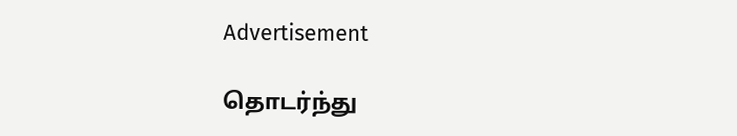Advertisement

தொடர்ந்து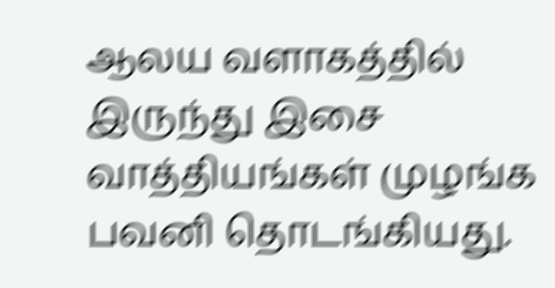ஆலய வளாகத்தில் இருந்து இசை வாத்தியங்கள் முழங்க பவனி தொடங்கியது.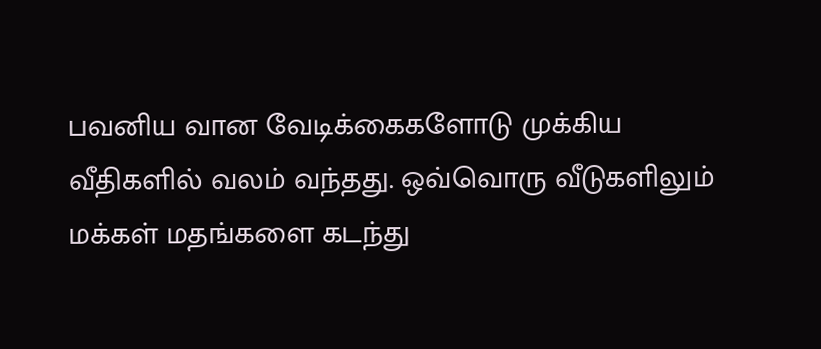பவனிய வான வேடிக்கைகளோடு முக்கிய வீதிகளில் வலம் வந்தது. ஒவ்வொரு வீடுகளிலும் மக்கள் மதங்களை கடந்து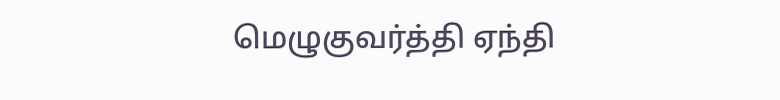மெழுகுவர்த்தி ஏந்தி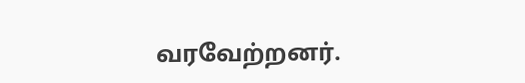வரவேற்றனர்.